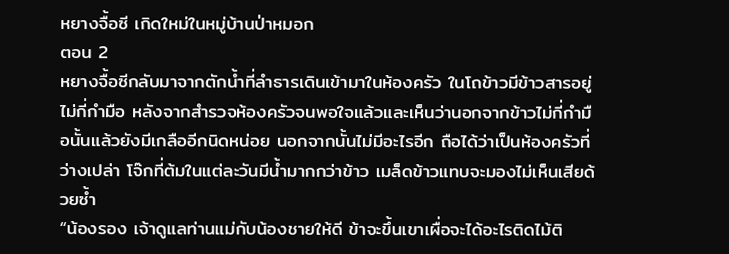หยางจื้อซี เกิดใหม่ในหมู่บ้านป่าหมอก
ตอน 2
หยางจื้อซีกลับมาจากตักน้ำที่ลำธารเดินเข้ามาในห้องครัว ในโถข้าวมีข้าวสารอยู่ไม่กี่กำมือ หลังจากสำรวจห้องครัวจนพอใจแล้วและเห็นว่านอกจากข้าวไม่กี่กำมือนั้นแล้วยังมีเกลืออีกนิดหน่อย นอกจากนั้นไม่มีอะไรอีก ถือได้ว่าเป็นห้องครัวที่ว่างเปล่า โจ๊กที่ต้มในแต่ละวันมีน้ำมากกว่าข้าว เมล็ดข้าวแทบจะมองไม่เห็นเสียด้วยซ้ำ
“น้องรอง เจ้าดูแลท่านแม่กับน้องชายให้ดี ข้าจะขึ้นเขาเผื่อจะได้อะไรติดไม้ติ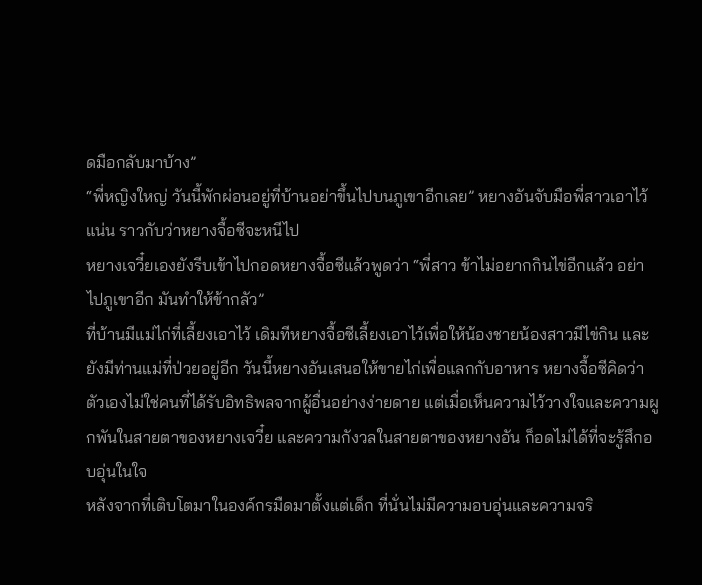ดมือกลับมาบ้าง”
“พี่หญิงใหญ่ วันนี้พักผ่อนอยู่ที่บ้านอย่าขึ้นไปบนภูเขาอีกเลย” หยางอันจับมือพี่สาวเอาไว้แน่น ราวกับว่าหยางจื้อซีจะหนีไป
หยางเจวี๋ยเองยังรีบเข้าไปกอดหยางจื้อซีแล้วพูดว่า “พี่สาว ข้าไม่อยากกินไข่อีกแล้ว อย่าไปภูเขาอีก มันทำให้ข้ากลัว”
ที่บ้านมีแม่ไก่ที่เลี้ยงเอาไว้ เดิมทีหยางจื้อซีเลี้ยงเอาไว้เพื่อให้น้องชายน้องสาวมีไข่กิน และยังมีท่านแม่ที่ป่วยอยู่อีก วันนี้หยางอันเสนอให้ขายไก่เพื่อแลกกับอาหาร หยางจื้อซีคิดว่าตัวเองไม่ใช่คนที่ได้รับอิทธิพลจากผู้อื่นอย่างง่ายดาย แต่เมื่อเห็นความไว้วางใจและความผูกพันในสายตาของหยางเจวี๋ย และความกังวลในสายตาของหยางอัน ก็อดไม่ได้ที่จะรู้สึกอบอุ่นในใจ
หลังจากที่เติบโตมาในองค์กรมืดมาตั้งแต่เด็ก ที่นั่นไม่มีความอบอุ่นและความจริ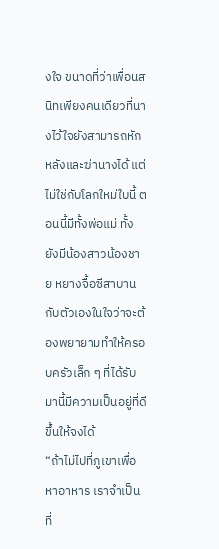งใจ ขนาดที่ว่าเพื่อนสนิทเพียงคนเดียวที่นางไว้ใจยังสามารถหักหลังและฆ่านางได้ แต่ไม่ใช่กับโลกใหม่ใบนี้ ตอนนี้มีทั้งพ่อแม่ ทั้งยังมีน้องสาวน้องชาย หยางจื้อซีสาบานกับตัวเองในใจว่าจะต้องพยายามทำให้ครอบครัวเล็ก ๆ ที่ได้รับมานี้มีความเป็นอยู่ที่ดีขึ้นให้จงได้
“ถ้าไม่ไปที่ภูเขาเพื่อหาอาหาร เราจำเป็นที่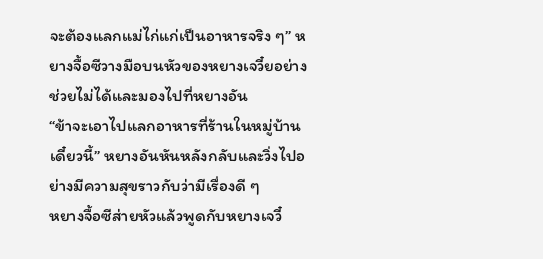จะต้องแลกแม่ไก่แก่เป็นอาหารจริง ๆ” หยางจื้อซีวางมือบนหัวของหยางเจวี๋ยอย่างช่วยไม่ได้และมองไปที่หยางอัน
“ข้าจะเอาไปแลกอาหารที่ร้านในหมู่บ้านเดี๋ยวนี้” หยางอันหันหลังกลับและวิ่งไปอย่างมีความสุขราวกับว่ามีเรื่องดี ๆ
หยางจื้อซีส่ายหัวแล้วพูดกับหยางเจวี๋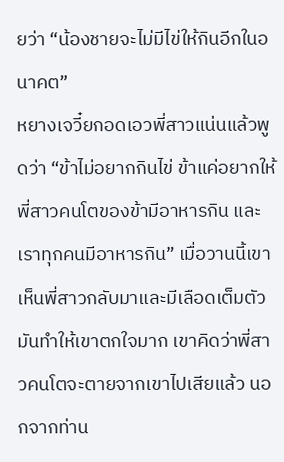ยว่า “น้องชายจะไม่มีไข่ให้กินอีกในอนาคต”
หยางเจวี๋ยกอดเอวพี่สาวแน่นแล้วพูดว่า “ข้าไม่อยากกินไข่ ข้าแค่อยากให้พี่สาวคนโตของข้ามีอาหารกิน และเราทุกคนมีอาหารกิน” เมื่อวานนี้เขาเห็นพี่สาวกลับมาและมีเลือดเต็มตัว มันทำให้เขาตกใจมาก เขาคิดว่าพี่สาวคนโตจะตายจากเขาไปเสียแล้ว นอกจากท่าน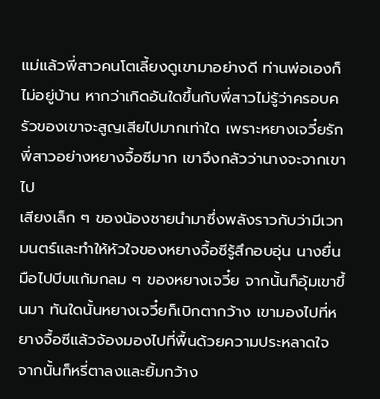แม่แล้วพี่สาวคนโตเลี้ยงดูเขามาอย่างดี ท่านพ่อเองก็ไม่อยู่บ้าน หากว่าเกิดอันใดขึ้นกับพี่สาวไม่รู้ว่าครอบครัวของเขาจะสูญเสียไปมากเท่าใด เพราะหยางเจวี๋ยรักพี่สาวอย่างหยางจื้อซีมาก เขาจึงกลัวว่านางจะจากเขาไป
เสียงเล็ก ๆ ของน้องชายนำมาซึ่งพลังราวกับว่ามีเวทมนตร์และทำให้หัวใจของหยางจื้อซีรู้สึกอบอุ่น นางยื่นมือไปบีบแก้มกลม ๆ ของหยางเจวี๋ย จากนั้นก็อุ้มเขาขึ้นมา ทันใดนั้นหยางเจวี๋ยก็เบิกตากว้าง เขามองไปที่หยางจื้อซีแล้วจ้องมองไปที่พื้นด้วยความประหลาดใจ
จากนั้นก็หรี่ตาลงและยิ้มกว้าง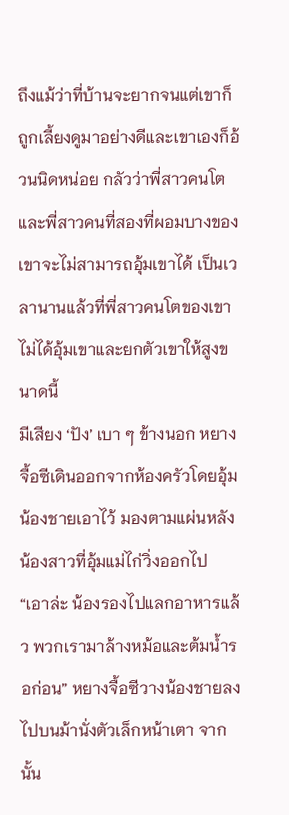ถึงแม้ว่าที่บ้านจะยากจนแต่เขาก็ถูกเลี้ยงดูมาอย่างดีและเขาเองก็อ้วนนิดหน่อย กลัวว่าพี่สาวคนโตและพี่สาวคนที่สองที่ผอมบางของเขาจะไม่สามารถอุ้มเขาได้ เป็นเวลานานแล้วที่พี่สาวคนโตของเขาไม่ได้อุ้มเขาและยกตัวเขาให้สูงขนาดนี้
มีเสียง ‘ปัง’ เบา ๆ ข้างนอก หยางจื้อซีเดินออกจากห้องครัวโดยอุ้มน้องชายเอาไว้ มองตามแผ่นหลังน้องสาวที่อุ้มแม่ไก่วิ่งออกไป
“เอาล่ะ น้องรองไปแลกอาหารแล้ว พวกเรามาล้างหม้อและต้มน้ำรอก่อน” หยางจื้อซีวางน้องชายลงไปบนม้านั่งตัวเล็กหน้าเตา จากนั้น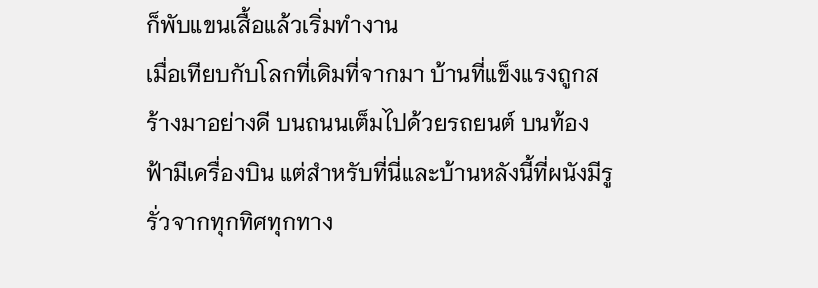ก็พับแขนเสื้อแล้วเริ่มทำงาน
เมื่อเทียบกับโลกที่เดิมที่จากมา บ้านที่แข็งแรงถูกสร้างมาอย่างดี บนถนนเต็มไปด้วยรถยนต์ บนท้องฟ้ามีเครื่องบิน แต่สำหรับที่นี่และบ้านหลังนี้ที่ผนังมีรูรั่วจากทุกทิศทุกทาง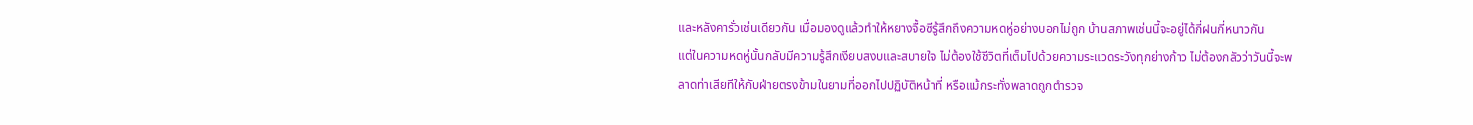และหลังคารั่วเช่นเดียวกัน เมื่อมองดูแล้วทำให้หยางจื้อซีรู้สึกถึงความหดหู่อย่างบอกไม่ถูก บ้านสภาพเช่นนี้จะอยู่ได้กี่ฝนกี่หนาวกัน
แต่ในความหดหู่นั้นกลับมีความรู้สึกเงียบสงบและสบายใจ ไม่ต้องใช้ชีวิตที่เต็มไปด้วยความระแวดระวังทุกย่างก้าว ไม่ต้องกลัวว่าวันนี้จะพลาดท่าเสียทีให้กับฝ่ายตรงข้ามในยามที่ออกไปปฏิบัติหน้าที่ หรือแม้กระทั่งพลาดถูกตำรวจ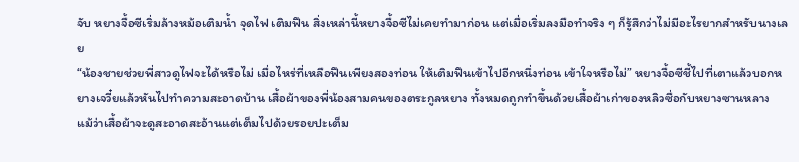จับ หยางจื้อซีเริ่มล้างหม้อเติมน้ำ จุดไฟ เติมฟืน สิ่งเหล่านี้หยางจื้อซีไม่เคยทำมาก่อน แต่เมื่อเริ่มลงมือทำจริง ๆ ก็รู้สึกว่าไม่มีอะไรยากสำหรับนางเลย
“น้องชายช่วยพี่สาวดูไฟจะได้หรือไม่ เมื่อไหร่ที่เหลือฟืนเพียงสองท่อน ให้เติมฟืนเข้าไปอีกหนึ่งท่อน เข้าใจหรือไม่” หยางจื้อซีชี้ไปที่เตาแล้วบอกหยางเจวี๋ยแล้วหันไปทำความสะอาดบ้าน เสื้อผ้าของพี่น้องสามคนของตระกูลหยาง ทั้งหมดถูกทำขึ้นด้วยเสื้อผ้าเก่าของหลิวซื่อกับหยางซานหลาง
แม้ว่าเสื้อผ้าจะดูสะอาดสะอ้านแต่เต็มไปด้วยรอยปะเต็ม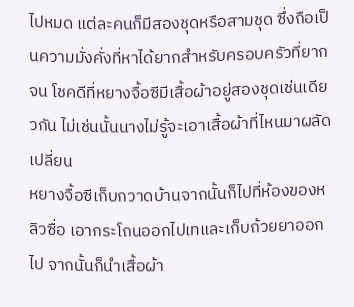ไปหมด แต่ละคนก็มีสองชุดหรือสามชุด ซึ่งถือเป็นความมั่งคั่งที่หาได้ยากสำหรับครอบครัวที่ยากจน โชคดีที่หยางจื้อซีมีเสื้อผ้าอยู่สองชุดเช่นเดียวกัน ไม่เช่นนั้นนางไม่รู้จะเอาเสื้อผ้าที่ไหนมาผลัดเปลี่ยน
หยางจื้อซีเก็บกวาดบ้านจากนั้นก็ไปที่ห้องของหลิวซื่อ เอากระโถนออกไปเทและเก็บถ้วยยาออกไป จากนั้นก็นำเสื้อผ้า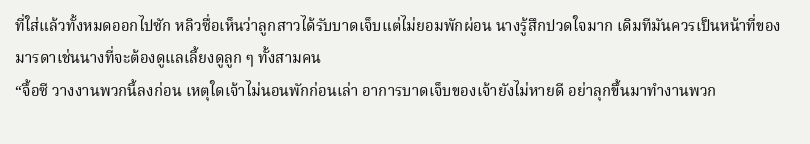ที่ใส่แล้วทั้งหมดออกไปซัก หลิวซื่อเห็นว่าลูกสาวได้รับบาดเจ็บแต่ไม่ยอมพักผ่อน นางรู้สึกปวดใจมาก เดิมทีมันควรเป็นหน้าที่ของมารดาเช่นนางที่จะต้องดูแลเลี้ยงดูลูก ๆ ทั้งสามคน
“จื้อซี วางงานพวกนี้ลงก่อน เหตุใดเจ้าไม่นอนพักก่อนเล่า อาการบาดเจ็บของเจ้ายังไม่หายดี อย่าลุกขึ้นมาทำงานพวก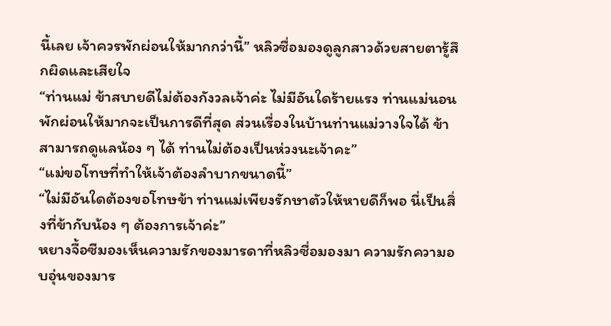นี้เลย เจ้าควรพักผ่อนให้มากกว่านี้” หลิวซื่อมองดูลูกสาวด้วยสายตารู้สึกผิดและเสียใจ
“ท่านแม่ ข้าสบายดีไม่ต้องกังวลเจ้าค่ะ ไม่มีอันใดร้ายแรง ท่านแม่นอนพักผ่อนให้มากจะเป็นการดีที่สุด ส่วนเรื่องในบ้านท่านแม่วางใจได้ ข้าสามารถดูแลน้อง ๆ ได้ ท่านไม่ต้องเป็นห่วงนะเจ้าคะ”
“แม่ขอโทษที่ทำให้เจ้าต้องลำบากขนาดนี้”
“ไม่มีอันใดต้องขอโทษข้า ท่านแม่เพียงรักษาตัวให้หายดีก็พอ นี่เป็นสิ่งที่ข้ากับน้อง ๆ ต้องการเจ้าค่ะ”
หยางจื้อซีมองเห็นความรักของมารดาที่หลิวซื่อมองมา ความรักความอบอุ่นของมาร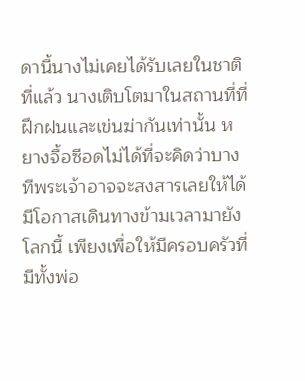ดานี้นางไม่เคยได้รับเลยในชาติที่แล้ว นางเติบโตมาในสถานที่ที่ฝึกฝนและเข่นฆ่ากันเท่านั้น หยางจื้อซีอดไม่ได้ที่จะคิดว่าบางทีพระเจ้าอาจจะสงสารเลยให้ได้มีโอกาสเดินทางข้ามเวลามายังโลกนี้ เพียงเพื่อให้มีครอบครัวที่มีทั้งพ่อ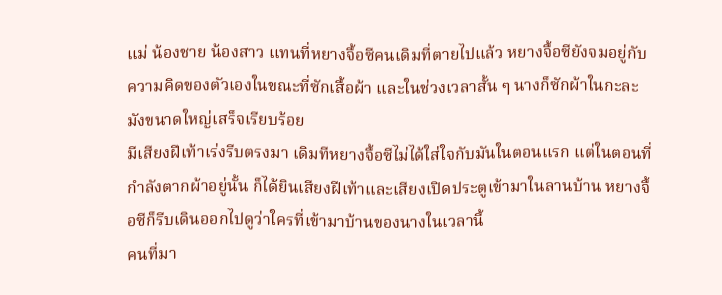แม่ น้องชาย น้องสาว แทนที่หยางจื้อซีคนเดิมที่ตายไปแล้ว หยางจื้อซียังจมอยู่กับความคิดของตัวเองในขณะที่ซักเสื้อผ้า และในช่วงเวลาสั้น ๆ นางก็ซักผ้าในกะละมังขนาดใหญ่เสร็จเรียบร้อย
มีเสียงฝีเท้าเร่งรีบตรงมา เดิมทีหยางจื้อซีไม่ได้ใส่ใจกับมันในตอนแรก แต่ในตอนที่กำลังตากผ้าอยู่นั้น ก็ได้ยินเสียงฝีเท้าและเสียงเปิดประตูเข้ามาในลานบ้าน หยางจื้อซีก็รีบเดินออกไปดูว่าใครที่เข้ามาบ้านของนางในเวลานี้
คนที่มา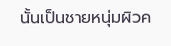นั้นเป็นชายหนุ่มผิวค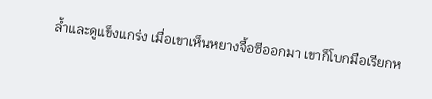ล้ำและดูแข็งแกร่ง เมื่อเขาเห็นหยางจื้อซีออกมา เขาก็โบกมือเรียกห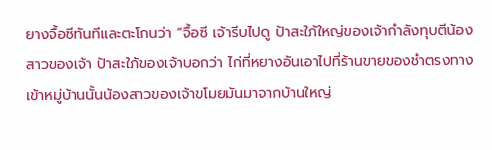ยางจื้อซีทันทีและตะโกนว่า “จื้อซี เจ้ารีบไปดู ป้าสะใภ้ใหญ่ของเจ้ากำลังทุบตีน้องสาวของเจ้า ป้าสะใภ้ของเจ้าบอกว่า ไก่ที่หยางอันเอาไปที่ร้านขายของชำตรงทางเข้าหมู่บ้านนั้นน้องสาวของเจ้าขโมยมันมาจากบ้านใหญ่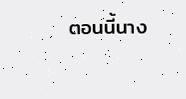ตอนนี้นาง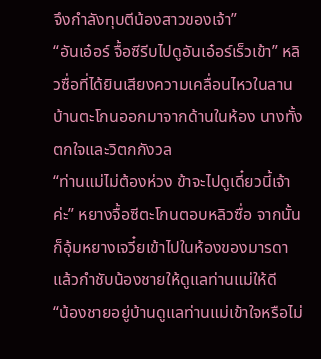จึงกำลังทุบตีน้องสาวของเจ้า”
“อันเอ๋อร์ จื้อซีรีบไปดูอันเอ๋อร์เร็วเข้า” หลิวซื่อที่ได้ยินเสียงความเคลื่อนไหวในลานบ้านตะโกนออกมาจากด้านในห้อง นางทั้งตกใจและวิตกกังวล
“ท่านแม่ไม่ต้องห่วง ข้าจะไปดูเดี๋ยวนี้เจ้าค่ะ” หยางจื้อซีตะโกนตอบหลิวซื่อ จากนั้นก็อุ้มหยางเจวี๋ยเข้าไปในห้องของมารดาแล้วกำชับน้องชายให้ดูแลท่านแม่ให้ดี
“น้องชายอยู่บ้านดูแลท่านแม่เข้าใจหรือไม่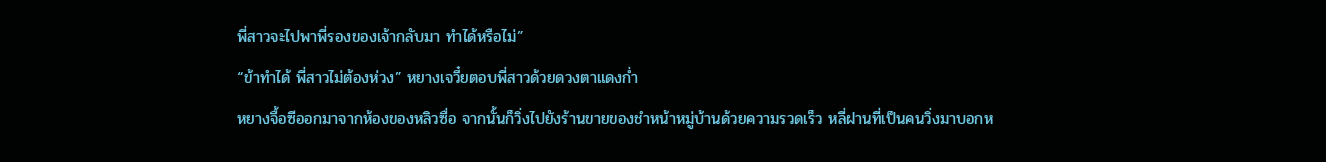พี่สาวจะไปพาพี่รองของเจ้ากลับมา ทำได้หรือไม่”
“ข้าทำได้ พี่สาวไม่ต้องห่วง” หยางเจวี๋ยตอบพี่สาวด้วยดวงตาแดงก่ำ
หยางจื้อซีออกมาจากห้องของหลิวซื่อ จากนั้นก็วิ่งไปยังร้านขายของชำหน้าหมู่บ้านด้วยความรวดเร็ว หลี่ฝานที่เป็นคนวิ่งมาบอกห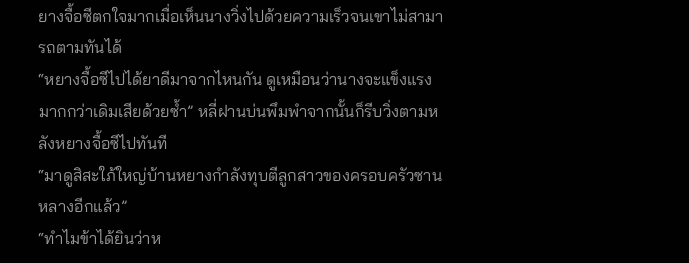ยางจื้อซีตกใจมากเมื่อเห็นนางวิ่งไปด้วยความเร็วจนเขาไม่สามารถตามทันได้
“หยางจื้อซีไปได้ยาดีมาจากไหนกัน ดูเหมือนว่านางจะแข็งแรงมากกว่าเดิมเสียด้วยซ้ำ” หลี่ฝานบ่นพึมพำจากนั้นก็รีบวิ่งตามหลังหยางจื้อซีไปทันที
“มาดูสิสะใภ้ใหญ่บ้านหยางกำลังทุบตีลูกสาวของครอบครัวซานหลางอีกแล้ว”
“ทำไมข้าได้ยินว่าห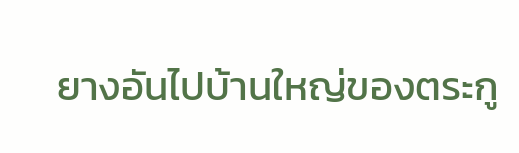ยางอันไปบ้านใหญ่ของตระกู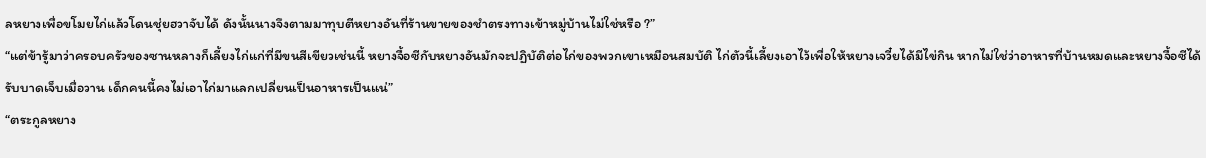ลหยางเพื่อขโมยไก่แล้วโดนชุ่ยฮวาจับได้ ดังนั้นนางจึงตามมาทุบตีหยางอันที่ร้านขายของชำตรงทางเข้าหมู่บ้านไม่ใช่หรือ ?”
“แต่ข้ารู้มาว่าครอบครัวของซานหลางก็เลี้ยงไก่แก่ที่มีขนสีเขียวเช่นนี้ หยางจื้อซีกับหยางอันมักจะปฏิบัติต่อไก่ของพวกเขาเหมือนสมบัติ ไก่ตัวนี้เลี้ยงเอาไว้เพื่อให้หยางเจวี๋ยได้มีไข่กิน หากไม่ใช่ว่าอาหารที่บ้านหมดและหยางจื้อซีได้รับบาดเจ็บเมื่อวาน เด็กคนนี้คงไม่เอาไก่มาแลกเปลี่ยนเป็นอาหารเป็นแน่”
“ตระกูลหยาง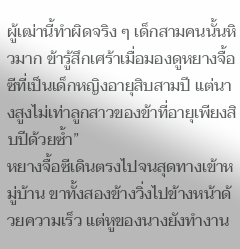ผู้เฒ่านี้ทำผิดจริง ๆ เด็กสามคนนั้นหิวมาก ข้ารู้สึกเศร้าเมื่อมองดูหยางจื้อซีที่เป็นเด็กหญิงอายุสิบสามปี แต่นางสูงไม่เท่าลูกสาวของข้าที่อายุเพียงสิบปีด้วยซ้ำ”
หยางจื้อซีเดินตรงไปจนสุดทางเข้าหมู่บ้าน ขาทั้งสองข้างวิ่งไปข้างหน้าด้วยความเร็ว แต่หูของนางยังทำงาน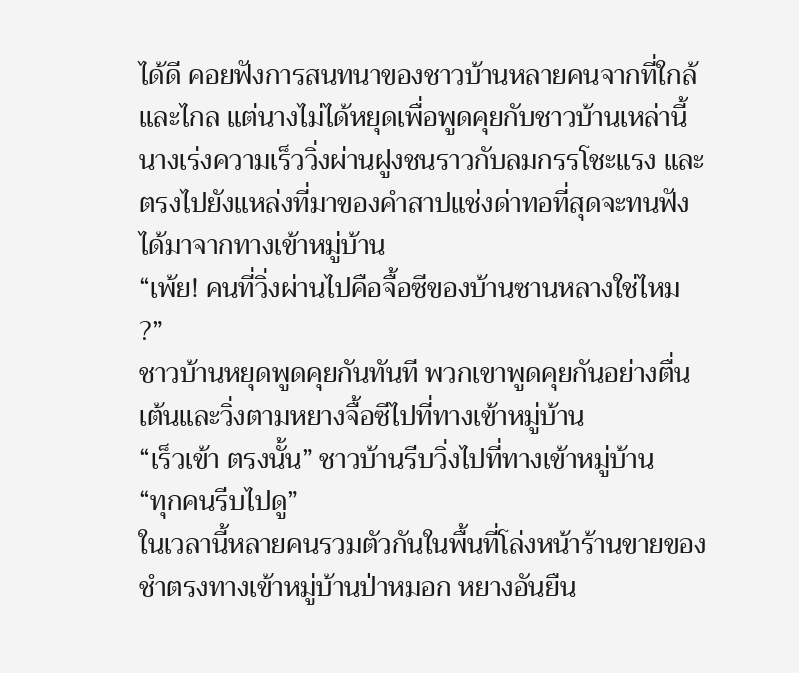ได้ดี คอยฟังการสนทนาของชาวบ้านหลายคนจากที่ใกล้และไกล แต่นางไม่ได้หยุดเพื่อพูดคุยกับชาวบ้านเหล่านี้ นางเร่งความเร็ววิ่งผ่านฝูงชนราวกับลมกรรโชะแรง และตรงไปยังแหล่งที่มาของคำสาปแช่งด่าทอที่สุดจะทนฟังได้มาจากทางเข้าหมู่บ้าน
“เพ้ย! คนที่วิ่งผ่านไปคือจื้อซีของบ้านซานหลางใช่ไหม ?”
ชาวบ้านหยุดพูดคุยกันทันที พวกเขาพูดคุยกันอย่างตื่นเต้นและวิ่งตามหยางจื้อซีไปที่ทางเข้าหมู่บ้าน
“เร็วเข้า ตรงนั้น” ชาวบ้านรีบวิ่งไปที่ทางเข้าหมู่บ้าน
“ทุกคนรีบไปดู”
ในเวลานี้หลายคนรวมตัวกันในพื้นที่โล่งหน้าร้านขายของชำตรงทางเข้าหมู่บ้านป่าหมอก หยางอันยืน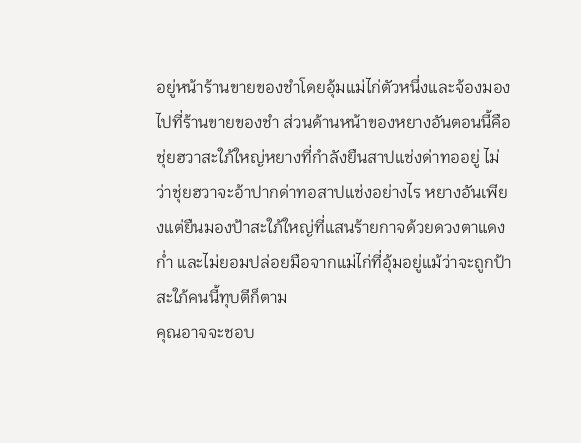อยู่หน้าร้านขายของชำโดยอุ้มแม่ไก่ตัวหนึ่งและจ้องมองไปที่ร้านขายของชำ ส่วนด้านหน้าของหยางอันตอนนี้คือชุ่ยฮวาสะใภ้ใหญ่หยางที่กำลังยืนสาปแช่งด่าทออยู่ ไม่ว่าชุ่ยฮวาจะอ้าปากด่าทอสาปแช่งอย่างไร หยางอันเพียงแต่ยืนมองป้าสะใภ้ใหญ่ที่แสนร้ายกาจด้วยดวงตาแดงก่ำ และไม่ยอมปล่อยมือจากแม่ไก่ที่อุ้มอยู่แม้ว่าจะถูกป้าสะใภ้คนนี้ทุบตีก็ตาม
คุณอาจจะชอบ